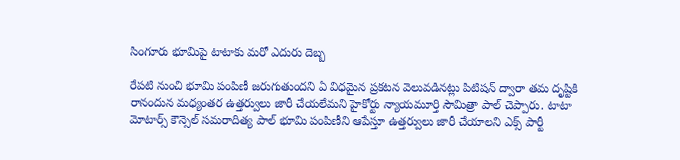సింగూరు భూమిపై టాటాకు మరో ఎదురు దెబ్బ

రేపటి నుంచి భూమి పంపిణీ జరుగుతుందని ఏ విధమైన ప్రకటన వెలువడినట్లు పిటిషన్ ద్వారా తమ దృష్టికి రానందున మధ్యంతర ఉత్తర్వులు జారీ చేయలేమని హైకోర్టు న్యాయమూర్తి సౌమిత్రా పాల్ చెప్పారు. టాటా మోటార్స్ కౌన్సెల్ సమరాదిత్య పాల్ భూమి పంపిణీని ఆపేస్తూ ఉత్తర్వులు జారీ చేయాలని ఎక్స్ పార్టీ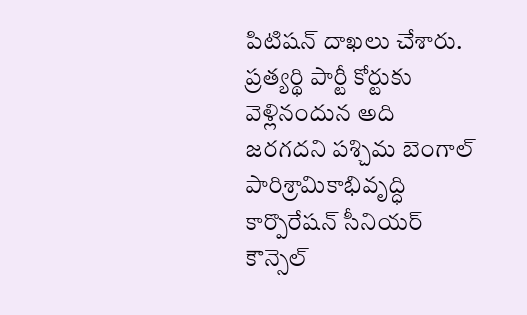పిటిషన్ దాఖలు చేశారు. ప్రత్యర్థి పార్టీ కోర్టుకు వెళ్లినందున అది జరగదని పశ్చిమ బెంగాల్ పారిశ్రామికాభివృద్ధి కార్పొరేషన్ సీనియర్ కౌన్సెల్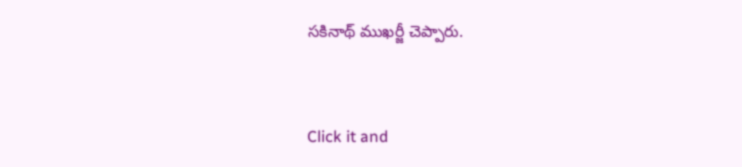సకినాథ్ ముఖర్జీ చెప్పారు.


Click it and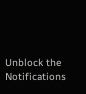Unblock the Notifications